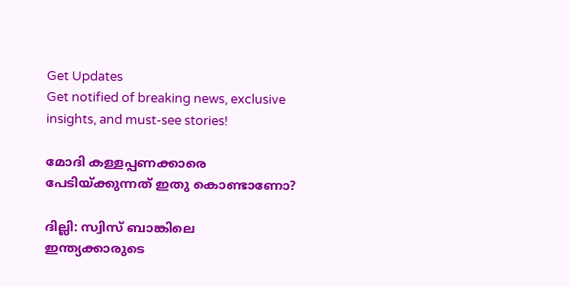Get Updates
Get notified of breaking news, exclusive insights, and must-see stories!

മോദി കള്ളപ്പണക്കാരെ പേടിയ്ക്കുന്നത് ഇതു കൊണ്ടാണോ?

ദില്ലി: സ്വിസ് ബാങ്കിലെ ഇന്ത്യക്കാരുടെ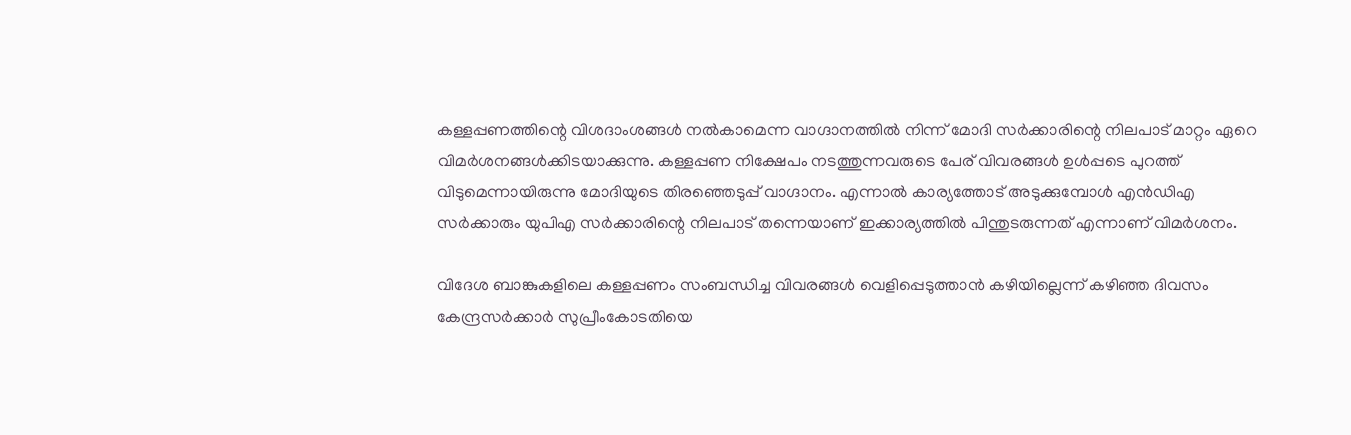കള്ളപ്പണത്തിന്റെ വിശദാംശങ്ങള്‍ നല്‍കാമെന്ന വാഗ്ദാനത്തില്‍ നിന്ന് മോദി സര്‍ക്കാരിന്റെ നിലപാട് മാറ്റം ഏറെ വിമര്‍ശനങ്ങള്‍ക്കിടയാക്കുന്നു. കള്ളപ്പണ നിക്ഷേപം നടത്തുന്നവരുടെ പേര് വിവരങ്ങള്‍ ഉള്‍പ്പടെ പുറത്ത് വിടുമെന്നായിരുന്നു മോദിയുടെ തിരഞ്ഞെടുപ്പ് വാഗ്ദാനം. എന്നാല്‍ കാര്യത്തോട് അടുക്കുമ്പോള്‍ എന്‍ഡിഎ സര്‍ക്കാരും യുപിഎ സര്‍ക്കാരിന്റെ നിലപാട് തന്നെയാണ് ഇക്കാര്യത്തില്‍ പിന്തുടരുന്നത് എന്നാണ് വിമര്‍ശനം.

വിദേശ ബാങ്കുകളിലെ കള്ളപ്പണം സംബന്ധിച്ച വിവരങ്ങള്‍ വെളിപ്പെടുത്താന്‍ കഴിയില്ലെന്ന് കഴിഞ്ഞ ദിവസം കേന്ദ്രസര്‍ക്കാര്‍ സുപ്രീംകോടതിയെ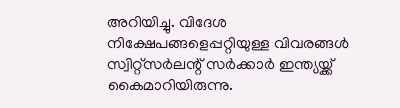അറിയിച്ചു. വിദേശ നിക്ഷേപങ്ങളെപ്പറ്റിയുള്ള വിവരങ്ങള്‍ സ്വിറ്റ്‌സര്‍ലന്റ് സര്‍ക്കാര്‍ ഇന്ത്യയ്ക്ക് കൈമാറിയിരുന്നു.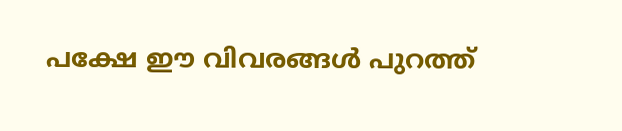പക്ഷേ ഈ വിവരങ്ങള്‍ പുറത്ത്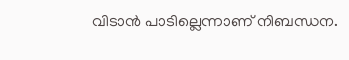വിടാന്‍ പാടില്ലെന്നാണ് നിബന്ധന.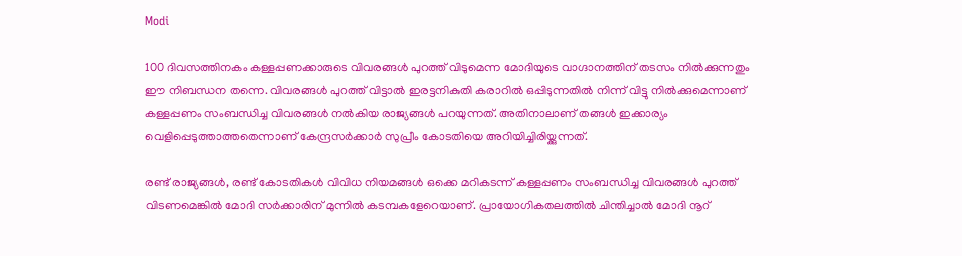Modi

100 ദിവസത്തിനകം കള്ളപ്പണക്കാരുടെ വിവരങ്ങള്‍ പുറത്ത് വിടുമെന്ന മോദിയുടെ വാഗ്ദാനത്തിന് തടസം നില്‍ക്കുന്നതും ഈ നിബന്ധന തന്നെ. വിവരങ്ങള്‍ പുറത്ത് വിട്ടാല്‍ ഇരട്ടനികുതി കരാറില്‍ ഒപ്പിടുന്നതില്‍ നിന്ന് വിട്ടു നില്‍ക്കുമെന്നാണ് കള്ളപ്പണം സംബന്ധിച്ച വിവരങ്ങള്‍ നല്‍കിയ രാജ്യങ്ങള്‍ പറയുന്നത്. അതിനാലാണ് തങ്ങള്‍ ഇക്കാര്യം വെളിപ്പെടുത്താത്തതെന്നാണ് കേന്ദ്രസര്‍ക്കാര്‍ സുപ്രീം കോടതിയെ അറിയിച്ചിരിയ്ക്കുന്നത്.

രണ്ട് രാജ്യങ്ങള്‍, രണ്ട് കോടതികള്‍ വിവിധ നിയമങ്ങള്‍ ഒക്കെ മറികടന്ന് കള്ളപ്പണം സംബന്ധിച്ച വിവരങ്ങള്‍ പുറത്ത് വിടണമെങ്കില്‍ മോദി സര്‍ക്കാരിന് മുന്നില്‍ കടമ്പകളേറെയാണ്. പ്രായോഗികതലത്തില്‍ ചിന്തിച്ചാല്‍ മോദി നൂറ്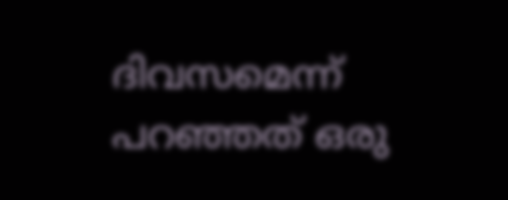ദിവസമെന്ന് പറഞ്ഞത് ഒരു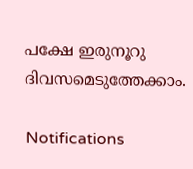പക്ഷേ ഇരുനൂറു ദിവസമെടുത്തേക്കാം.

Notifications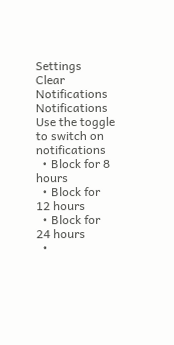Settings
Clear Notifications
Notifications
Use the toggle to switch on notifications
  • Block for 8 hours
  • Block for 12 hours
  • Block for 24 hours
  •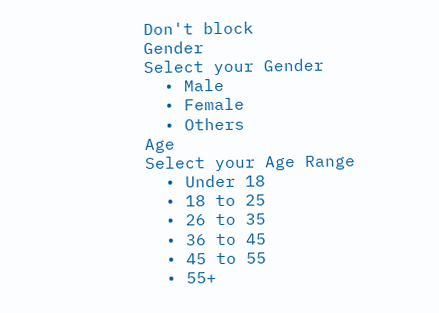Don't block
Gender
Select your Gender
  • Male
  • Female
  • Others
Age
Select your Age Range
  • Under 18
  • 18 to 25
  • 26 to 35
  • 36 to 45
  • 45 to 55
  • 55+